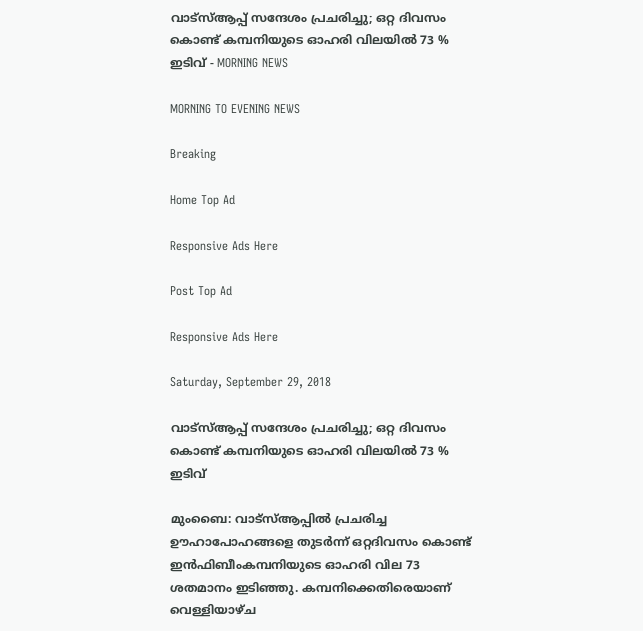വാട്‌സ്ആപ്പ് സന്ദേശം പ്രചരിച്ചു; ഒറ്റ ദിവസം കൊണ്ട് കമ്പനിയുടെ ഓഹരി വിലയില്‍ 73 % ഇടിവ്‌ - MORNING NEWS

MORNING TO EVENING NEWS

Breaking

Home Top Ad

Responsive Ads Here

Post Top Ad

Responsive Ads Here

Saturday, September 29, 2018

വാട്‌സ്ആപ്പ് സന്ദേശം പ്രചരിച്ചു; ഒറ്റ ദിവസം കൊണ്ട് കമ്പനിയുടെ ഓഹരി വിലയില്‍ 73 % ഇടിവ്‌

മുംബൈ: വാട്സ്ആപ്പിൽ പ്രചരിച്ച ഊഹാപോഹങ്ങളെ തുടർന്ന് ഒറ്റദിവസം കൊണ്ട് ഇൻഫിബീംകമ്പനിയുടെ ഓഹരി വില 73 ശതമാനം ഇടിഞ്ഞു. കമ്പനിക്കെതിരെയാണ് വെള്ളിയാഴ്ച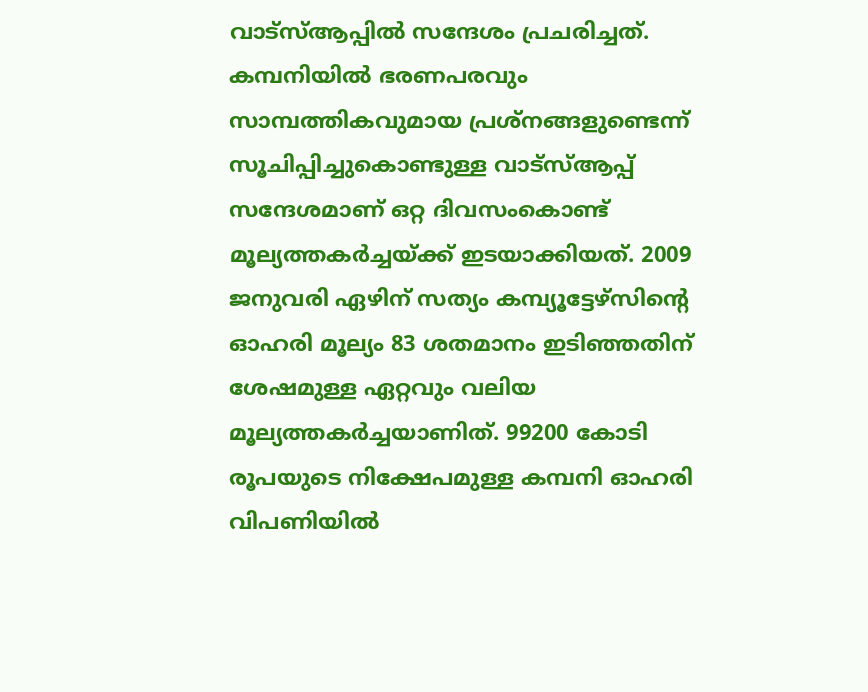വാട്സ്ആപ്പിൽ സന്ദേശം പ്രചരിച്ചത്. കമ്പനിയിൽ ഭരണപരവും സാമ്പത്തികവുമായ പ്രശ്നങ്ങളുണ്ടെന്ന് സൂചിപ്പിച്ചുകൊണ്ടുള്ള വാട്സ്ആപ്പ് സന്ദേശമാണ് ഒറ്റ ദിവസംകൊണ്ട് മൂല്യത്തകർച്ചയ്ക്ക് ഇടയാക്കിയത്. 2009 ജനുവരി ഏഴിന് സത്യം കമ്പ്യൂട്ടേഴ്സിന്റെ ഓഹരി മൂല്യം 83 ശതമാനം ഇടിഞ്ഞതിന് ശേഷമുള്ള ഏറ്റവും വലിയ മൂല്യത്തകർച്ചയാണിത്. 99200 കോടി രൂപയുടെ നിക്ഷേപമുള്ള കമ്പനി ഓഹരി വിപണിയിൽ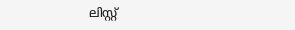ലിസ്റ്റ്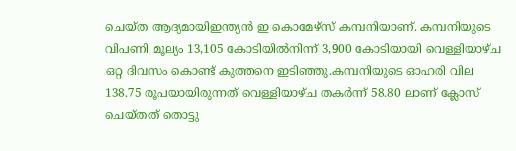ചെയ്ത ആദ്യമായിഇന്ത്യൻ ഇ കൊമേഴ്സ് കമ്പനിയാണ്. കമ്പനിയുടെ വിപണി മൂല്യം 13,105 കോടിയിൽനിന്ന് 3,900 കോടിയായി വെള്ളിയാഴ്ച ഒറ്റ ദിവസം കൊണ്ട് കുത്തനെ ഇടിഞ്ഞു.കമ്പനിയുടെ ഓഹരി വില 138.75 രൂപയായിരുന്നത് വെള്ളിയാഴ്ച തകർന്ന് 58.80 ലാണ് ക്ലോസ് ചെയ്തത് തൊട്ടു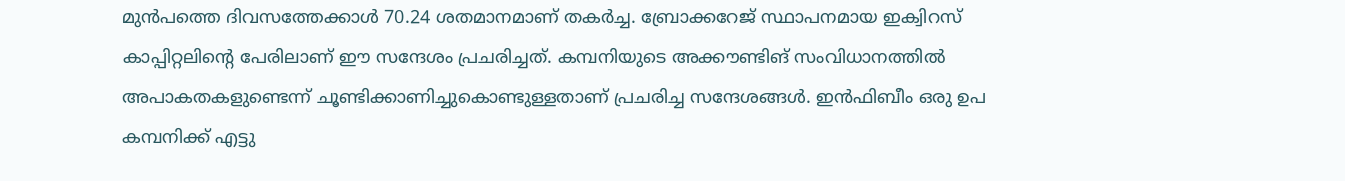മുൻപത്തെ ദിവസത്തേക്കാൾ 70.24 ശതമാനമാണ് തകർച്ച. ബ്രോക്കറേജ് സ്ഥാപനമായ ഇക്വിറസ് കാപ്പിറ്റലിന്റെ പേരിലാണ് ഈ സന്ദേശം പ്രചരിച്ചത്. കമ്പനിയുടെ അക്കൗണ്ടിങ് സംവിധാനത്തിൽ അപാകതകളുണ്ടെന്ന് ചൂണ്ടിക്കാണിച്ചുകൊണ്ടുള്ളതാണ് പ്രചരിച്ച സന്ദേശങ്ങൾ. ഇൻഫിബീം ഒരു ഉപ കമ്പനിക്ക് എട്ടു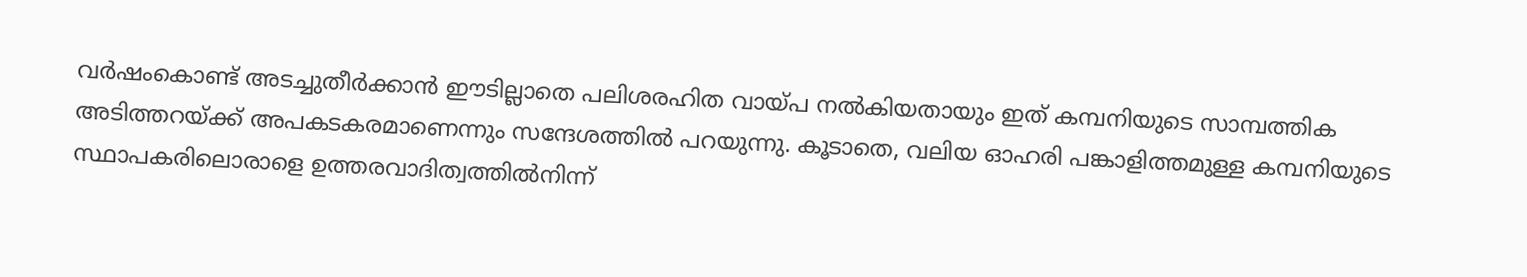വർഷംകൊണ്ട് അടച്ചുതീർക്കാൻ ഈടില്ലാതെ പലിശരഹിത വായ്പ നൽകിയതായും ഇത് കമ്പനിയുടെ സാമ്പത്തിക അടിത്തറയ്ക്ക് അപകടകരമാണെന്നും സന്ദേശത്തിൽ പറയുന്നു. കൂടാതെ, വലിയ ഓഹരി പങ്കാളിത്തമുള്ള കമ്പനിയുടെ സ്ഥാപകരിലൊരാളെ ഉത്തരവാദിത്വത്തിൽനിന്ന്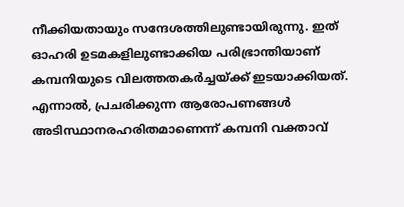നീക്കിയതായും സന്ദേശത്തിലുണ്ടായിരുന്നു. ഇത് ഓഹരി ഉടമകളിലുണ്ടാക്കിയ പരിഭ്രാന്തിയാണ് കമ്പനിയുടെ വിലത്തതകർച്ചയ്ക്ക് ഇടയാക്കിയത്. എന്നാൽ, പ്രചരിക്കുന്ന ആരോപണങ്ങൾ അടിസ്ഥാനരഹരിതമാണെന്ന് കമ്പനി വക്താവ്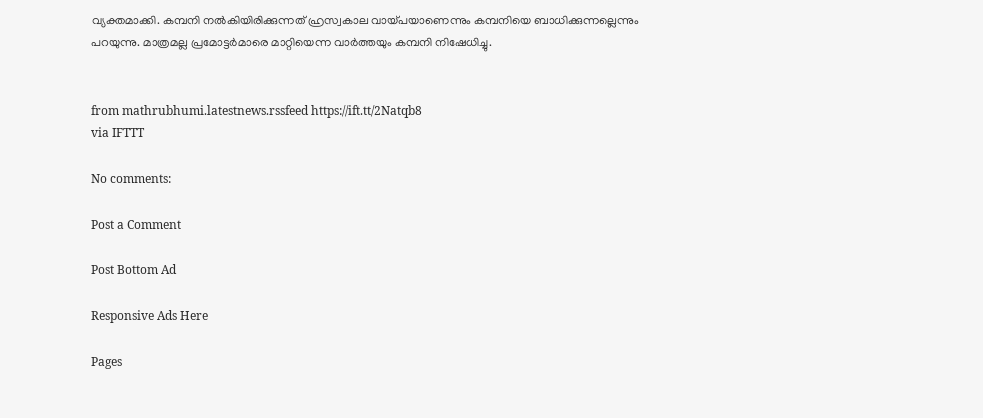വ്യക്തമാക്കി. കമ്പനി നൽകിയിരിക്കുന്നത് ഹ്രസ്വകാല വായ്പയാണെന്നും കമ്പനിയെ ബാധിക്കുന്നല്ലെന്നും പറയുന്നു. മാത്രമല്ല പ്രമോട്ടർമാരെ മാറ്റിയെന്ന വാർത്തയും കമ്പനി നിഷേധിച്ചു.


from mathrubhumi.latestnews.rssfeed https://ift.tt/2Natqb8
via IFTTT

No comments:

Post a Comment

Post Bottom Ad

Responsive Ads Here

Pages